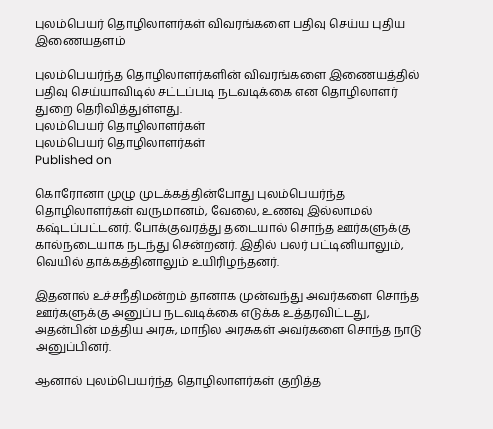புலம்பெயர் தொழிலாளர்கள் விவரங்களை பதிவு செய்ய புதிய இணையதளம்

புலம்பெயர்ந்த தொழிலாளர்களின் விவரங்களை இணையத்தில் பதிவு செய்யாவிடில் சட்டப்படி நடவடிக்கை என தொழிலாளர் துறை தெரிவித்துள்ளது.
புலம்பெயர் தொழிலாளர்கள்
புலம்பெயர் தொழிலாளர்கள்
Published on

கொரோனா முழு முடக்கத்தின்போது புலம்பெயர்ந்த தொழிலாளர்கள் வருமானம், வேலை, உணவு இல்லாமல் கஷ்டப்பட்டனர். போக்குவரத்து தடையால் சொந்த ஊர்களுக்கு கால்நடையாக நடந்து சென்றனர். இதில் பலர் பட்டினியாலும், வெயில் தாக்கத்தினாலும் உயிரிழந்தனர்.

இதனால் உச்சநீதிமன்றம் தானாக முன்வந்து அவர்களை சொந்த ஊர்களுக்கு அனுப்ப நடவடிக்கை எடுக்க உத்தரவிட்டது, அதன்பின் மத்திய அரசு, மாநில அரசுகள் அவர்களை சொந்த நாடு அனுப்பினர்.

ஆனால் புலம்பெயர்ந்த தொழிலாளர்கள் குறித்த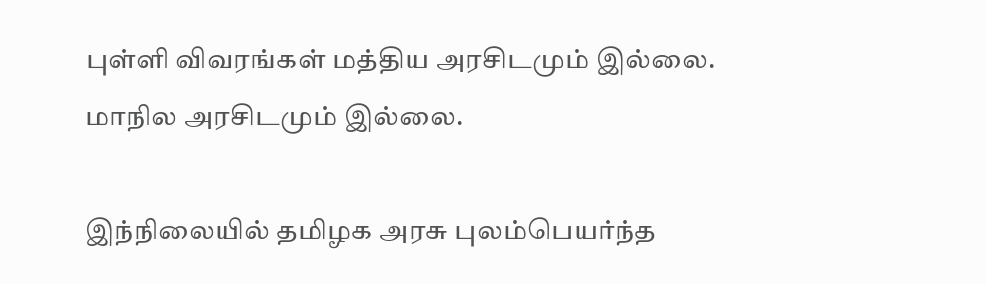புள்ளி விவரங்கள் மத்திய அரசிடமும் இல்லை. மாநில அரசிடமும் இல்லை.

இந்நிலையில் தமிழக அரசு புலம்பெயர்ந்த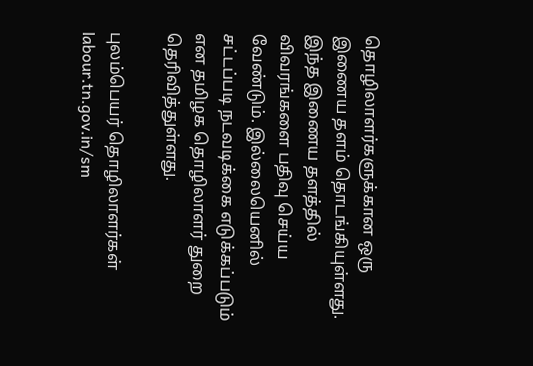தொழிலாளர்களுக்கான ஒரு இணைய தளம் தொடங்கியுள்ளது. இந்த இணைய தளத்தில் விவரங்களை பதிவு செய்ய வேண்டும். இல்லையெனில் சட்டப்படி நடவடிக்கை எடுக்கப்படும் என தமிழக தொழிலாளர் துறை தெரிவித்துள்ளது.

புலம்பெயர் தொழிலாளர்கள் labour.tn.gov.in/sm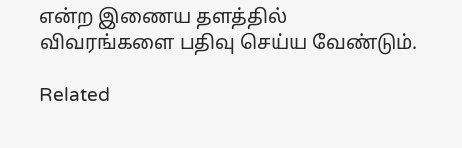என்ற இணைய தளத்தில் விவரங்களை பதிவு செய்ய வேண்டும்.

Related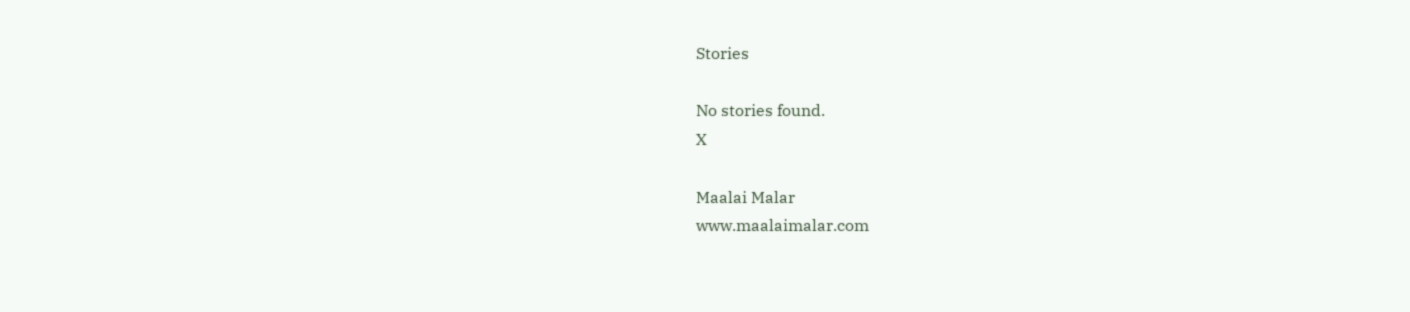Stories

No stories found.
X

Maalai Malar
www.maalaimalar.com